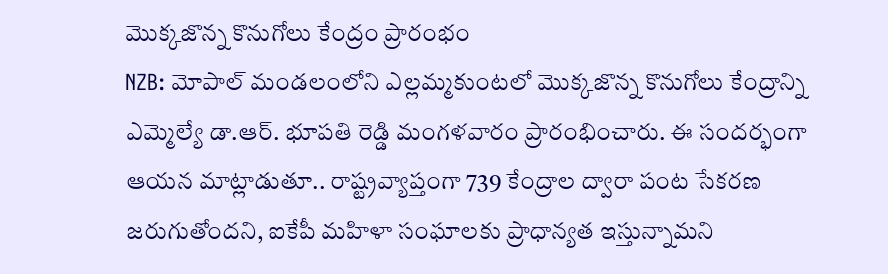మొక్కజొన్న కొనుగోలు కేంద్రం ప్రారంభం
NZB: మోపాల్ మండలంలోని ఎల్లమ్మకుంటలో మొక్కజొన్న కొనుగోలు కేంద్రాన్ని ఎమ్మెల్యే డా.ఆర్. భూపతి రెడ్డి మంగళవారం ప్రారంభించారు. ఈ సందర్భంగా ఆయన మాట్లాడుతూ.. రాష్ట్రవ్యాప్తంగా 739 కేంద్రాల ద్వారా పంట సేకరణ జరుగుతోందని, ఐకేపీ మహిళా సంఘాలకు ప్రాధాన్యత ఇస్తున్నామని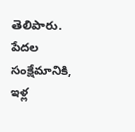తెలిపారు. పేదల సంక్షేమానికి, ఇళ్ల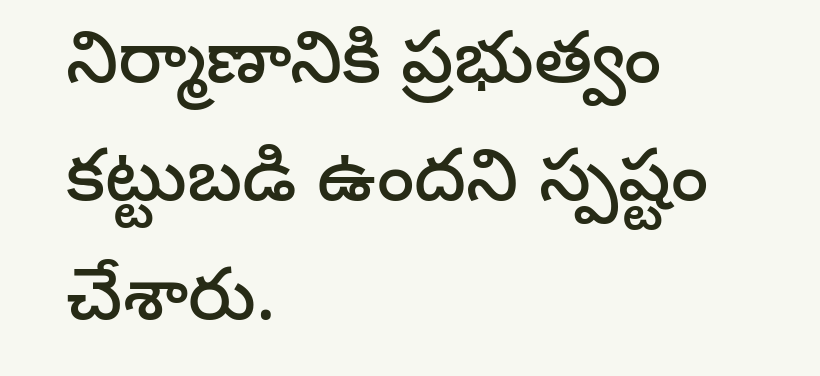నిర్మాణానికి ప్రభుత్వం కట్టుబడి ఉందని స్పష్టం చేశారు.